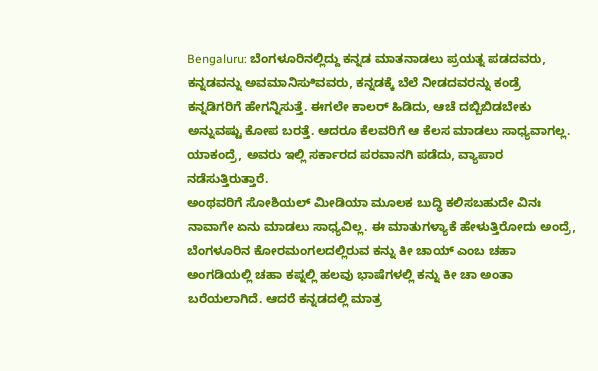Bengaluru: ಬೆಂಗಳೂರಿನಲ್ಲಿದ್ದು ಕನ್ನಡ ಮಾತನಾಡಲು ಪ್ರಯತ್ನ ಪಡದವರು, ಕನ್ನಡವನ್ನು ಅವಮಾನಿಸುಿವವರು, ಕನ್ನಡಕ್ಕೆ ಬೆಲೆ ನೀಡದವರನ್ನು ಕಂಡ್ರೆ ಕನ್ನಡಿಗರಿಗೆ ಹೇಗನ್ನಿಸುತ್ತೆ. ಈಗಲೇ ಕಾಲರ್ ಹಿಡಿದು, ಆಚೆ ದಬ್ಬಿಬಿಡಬೇಕು ಅನ್ನುವಷ್ಟು ಕೋಪ ಬರತ್ತೆ. ಆದರೂ ಕೆಲವರಿಗೆ ಆ ಕೆಲಸ ಮಾಡಲು ಸಾಧ್ಯವಾಗಲ್ಲ. ಯಾಕಂದ್ರೆ, ಅವರು ಇಲ್ಲಿ ಸರ್ಕಾರದ ಪರವಾನಗಿ ಪಡೆದು, ವ್ಯಾಪಾರ ನಡೆಸುತ್ತಿರುತ್ತಾರೆ.
ಅಂಥವರಿಗೆ ಸೋಶಿಯಲ್ ಮೀಡಿಯಾ ಮೂಲಕ ಬುದ್ಧಿ ಕಲಿಸಬಹುದೇ ವಿನಃ ನಾವಾಗೇ ಏನು ಮಾಡಲು ಸಾಧ್ಯವಿಲ್ಲ. ಈ ಮಾತುಗಳ್ಯಾಕೆ ಹೇಳುತ್ತಿರೋದು ಅಂದ್ರೆ, ಬೆಂಗಳೂರಿನ ಕೋರಮಂಗಲದಲ್ಲಿರುವ ಕನ್ನು ಕೀ ಚಾಯ್ ಎಂಬ ಚಹಾ ಅಂಗಡಿಯಲ್ಲಿ ಚಹಾ ಕಪ್ನಲ್ಲಿ ಹಲವು ಭಾಷೆಗಳಲ್ಲಿ ಕನ್ನು ಕೀ ಚಾ ಅಂತಾ ಬರೆಯಲಾಗಿದೆ. ಆದರೆ ಕನ್ನಡದಲ್ಲಿ ಮಾತ್ರ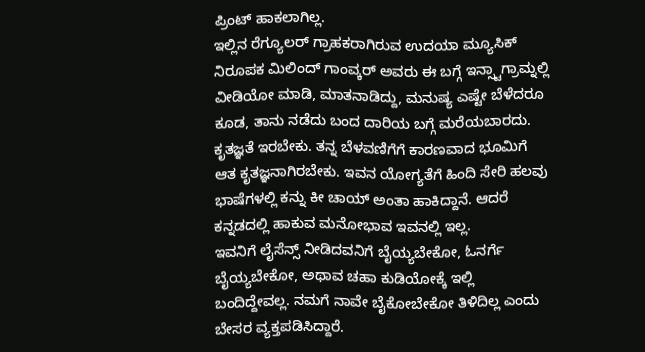ಪ್ರಿಂಟ್ ಹಾಕಲಾಗಿಲ್ಲ.
ಇಲ್ಲಿನ ರೆಗ್ಯೂಲರ್ ಗ್ರಾಹಕರಾಗಿರುವ ಉದಯಾ ಮ್ಯೂಸಿಕ್ ನಿರೂಪಕ ಮಿಲಿಂದ್ ಗಾಂವ್ಕರ್ ಅವರು ಈ ಬಗ್ಗೆ ಇನ್ಸ್ಟಾಗ್ರಾಮ್ನಲ್ಲಿ ವೀಡಿಯೋ ಮಾಡಿ, ಮಾತನಾಡಿದ್ದು, ಮನುಷ್ಯ ಎಷ್ಟೇ ಬೆಳೆದರೂ ಕೂಡ, ತಾನು ನಡೆದು ಬಂದ ದಾರಿಯ ಬಗ್ಗೆ ಮರೆಯಬಾರದು. ಕೃತಜ್ಞತೆ ಇರಬೇಕು. ತನ್ನ ಬೆಳವಣಿಗೆಗೆ ಕಾರಣವಾದ ಭೂಮಿಗೆ ಆತ ಕೃತಜ್ಞನಾಗಿರಬೇಕು. ಇವನ ಯೋಗ್ಯತೆಗೆ ಹಿಂದಿ ಸೇರಿ ಹಲವು ಭಾಷೆಗಳಲ್ಲಿ ಕನ್ನು ಕೀ ಚಾಯ್ ಅಂತಾ ಹಾಕಿದ್ದಾನೆ. ಆದರೆ ಕನ್ನಡದಲ್ಲಿ ಹಾಕುವ ಮನೋಭಾವ ಇವನಲ್ಲಿ ಇಲ್ಲ.
ಇವನಿಗೆ ಲೈಸೆನ್ಸ್ ನೀಡಿದವನಿಗೆ ಬೈಯ್ಯಬೇಕೋ, ಓನರ್ಗೆ ಬೈಯ್ಯಬೇಕೋ, ಅಥಾವ ಚಹಾ ಕುಡಿಯೋಕ್ಕೆ ಇಲ್ಲಿ ಬಂದಿದ್ದೇವಲ್ಲ. ನಮಗೆ ನಾವೇ ಬೈಕೋಬೇಕೋ ತಿಳಿದಿಲ್ಲ ಎಂದು ಬೇಸರ ವ್ಯಕ್ತಪಡಿಸಿದ್ದಾರೆ.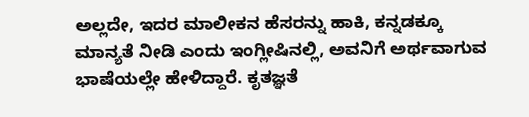ಅಲ್ಲದೇ, ಇದರ ಮಾಲೀಕನ ಹೆಸರನ್ನು ಹಾಕಿ, ಕನ್ನಡಕ್ಕೂ ಮಾನ್ಯತೆ ನೀಡಿ ಎಂದು ಇಂಗ್ಲೀಷಿನಲ್ಲಿ, ಅವನಿಗೆ ಅರ್ಥವಾಗುವ ಭಾಷೆಯಲ್ಲೇ ಹೇಳಿದ್ದಾರೆ. ಕೃತಜ್ಞತೆ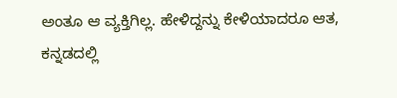ಅಂತೂ ಆ ವ್ಯಕ್ತಿಗಿಲ್ಲ. ಹೇಳಿದ್ದನ್ನು ಕೇಳಿಯಾದರೂ ಆತ, ಕನ್ನಡದಲ್ಲಿ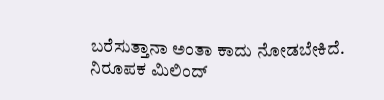ಬರೆಸುತ್ತಾನಾ ಅಂತಾ ಕಾದು ನೋಡಬೇಕಿದೆ.
ನಿರೂಪಕ ಮಿಲಿಂದ್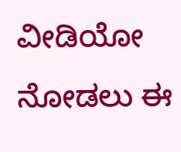ವೀಡಿಯೋ ನೋಡಲು ಈ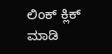ಲಿಂಕ್ ಕ್ಲಿಕ್ ಮಾಡಿ